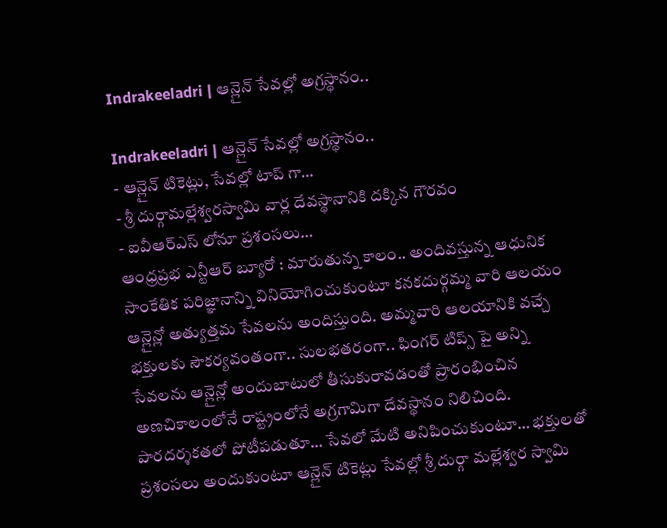Indrakeeladri | ఆన్లైన్ సేవల్లో అగ్రస్థానం..

Indrakeeladri | ఆన్లైన్ సేవల్లో అగ్రస్థానం..
- ఆన్లైన్ టికెట్లు, సేవల్లో టాప్ గా…
- శ్రీ దుర్గామల్లేశ్వరస్వామి వార్ల దేవస్థానానికి దక్కిన గౌరవం
- ఐవీఆర్ఎస్ లోనూ ప్రశంసలు…
ఆంధ్రప్రభ ఎన్టీఆర్ బ్యూరో : మారుతున్న కాలం.. అందివస్తున్న ఆధునిక సాంకేతిక పరిజ్ఞానాన్ని వినియోగించుకుంటూ కనకదుర్గమ్మ వారి ఆలయం ఆన్లైన్లో అత్యుత్తమ సేవలను అందిస్తుంది. అమ్మవారి ఆలయానికి వచ్చే భక్తులకు సౌకర్యవంతంగా.. సులభతరంగా.. ఫింగర్ టిప్స్ పై అన్ని సేవలను ఆన్లైన్లో అందుబాటులో తీసుకురావడంతో ప్రారంభించిన అణచికాలంలోనే రాష్ట్రంలోనే అగ్రగామిగా దేవస్థానం నిలిచింది.
పారదర్శకతలో పోటీపడుతూ… సేవలో మేటి అనిపించుకుంటూ… భక్తులతో ప్రశంసలు అందుకుంటూ ఆన్లైన్ టికెట్లు సేవల్లో శ్రీ దుర్గా మల్లేశ్వర స్వామి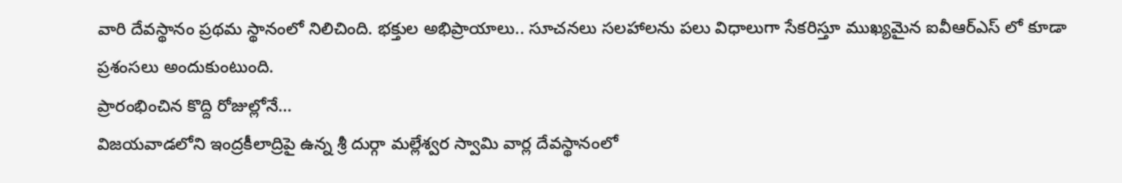వారి దేవస్థానం ప్రథమ స్థానంలో నిలిచింది. భక్తుల అభిప్రాయాలు.. సూచనలు సలహాలను పలు విధాలుగా సేకరిస్తూ ముఖ్యమైన ఐవీఆర్ఎస్ లో కూడా ప్రశంసలు అందుకుంటుంది.
ప్రారంభించిన కొద్ది రోజుల్లోనే…
విజయవాడలోని ఇంద్రకీలాద్రిపై ఉన్న శ్రీ దుర్గా మల్లేశ్వర స్వామి వార్ల దేవస్థానంలో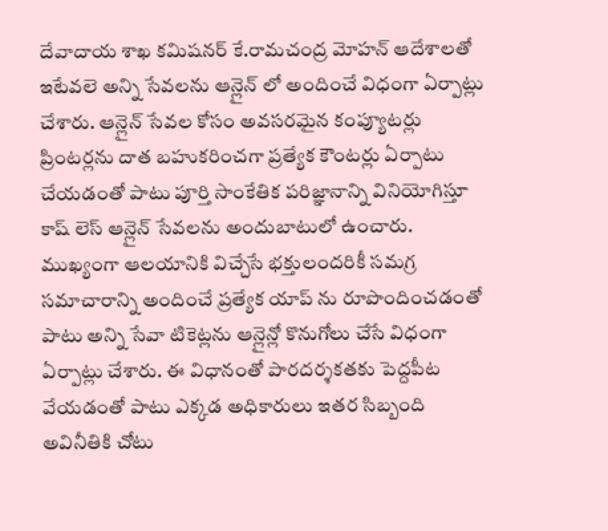దేవాదాయ శాఖ కమిషనర్ కే.రామచంద్ర మోహన్ ఆదేశాలతో ఇటేవలె అన్ని సేవలను ఆన్లైన్ లో అందించే విధంగా ఏర్పాట్లు చేశారు. ఆన్లైన్ సేవల కోసం అవసరమైన కంప్యూటర్లు ప్రింటర్లను దాత బహుకరించగా ప్రత్యేక కౌంటర్లు ఏర్పాటు చేయడంతో పాటు పూర్తి సాంకేతిక పరిజ్ఞానాన్ని వినియోగిస్తూ కాష్ లెస్ ఆన్లైన్ సేవలను అందుబాటులో ఉంచారు.
ముఖ్యంగా ఆలయానికి విచ్చేసే భక్తులందరికీ సమగ్ర సమాచారాన్ని అందించే ప్రత్యేక యాప్ ను రూపొందించడంతో పాటు అన్ని సేవా టికెట్లను ఆన్లైన్లో కొనుగోలు చేసే విధంగా ఏర్పాట్లు చేశారు. ఈ విధానంతో పారదర్శకతకు పెద్దపీట వేయడంతో పాటు ఎక్కడ అధికారులు ఇతర సిబ్బంది అవినీతికి చోటు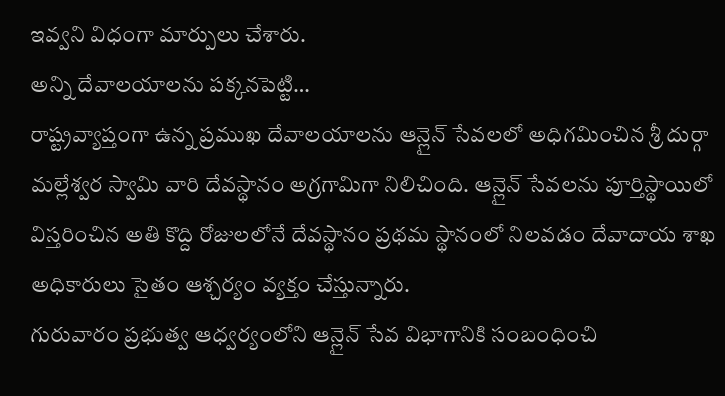ఇవ్వని విధంగా మార్పులు చేశారు.
అన్ని దేవాలయాలను పక్కనపెట్టి…
రాష్ట్రవ్యాప్తంగా ఉన్న ప్రముఖ దేవాలయాలను ఆన్లైన్ సేవలలో అధిగమించిన శ్రీ దుర్గా మల్లేశ్వర స్వామి వారి దేవస్థానం అగ్రగామిగా నిలిచింది. ఆన్లైన్ సేవలను పూర్తిస్థాయిలో విస్తరించిన అతి కొద్ది రోజులలోనే దేవస్థానం ప్రథమ స్థానంలో నిలవడం దేవాదాయ శాఖ అధికారులు సైతం ఆశ్చర్యం వ్యక్తం చేస్తున్నారు.
గురువారం ప్రభుత్వ ఆధ్వర్యంలోని ఆన్లైన్ సేవ విభాగానికి సంబంధించి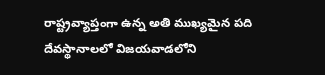రాష్ట్రవ్యాప్తంగా ఉన్న అతి ముఖ్యమైన పది దేవస్థానాలలో విజయవాడలోని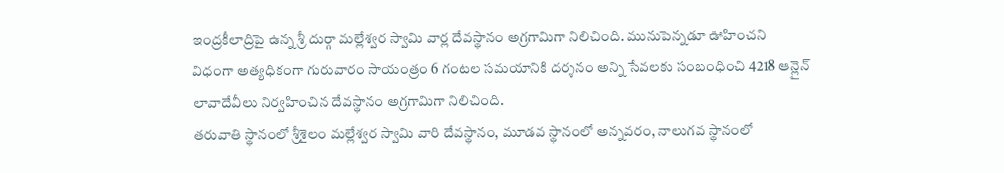ఇంద్రకీలాద్రిపై ఉన్న శ్రీ దుర్గా మల్లేశ్వర స్వామి వార్ల దేవస్థానం అగ్రగామిగా నిలిచింది. మునుపెన్నడూ ఊహించని విధంగా అత్యధికంగా గురువారం సాయంత్రం 6 గంటల సమయానికి దర్శనం అన్ని సేవలకు సంబంధించి 4218 ఆన్లైన్ లావాదేవీలు నిర్వహించిన దేవస్థానం అగ్రగామిగా నిలిచింది.
తరువాతి స్థానంలో శ్రీశైలం మల్లేశ్వర స్వామి వారి దేవస్థానం, మూడవ స్థానంలో అన్నవరం, నాలుగవ స్థానంలో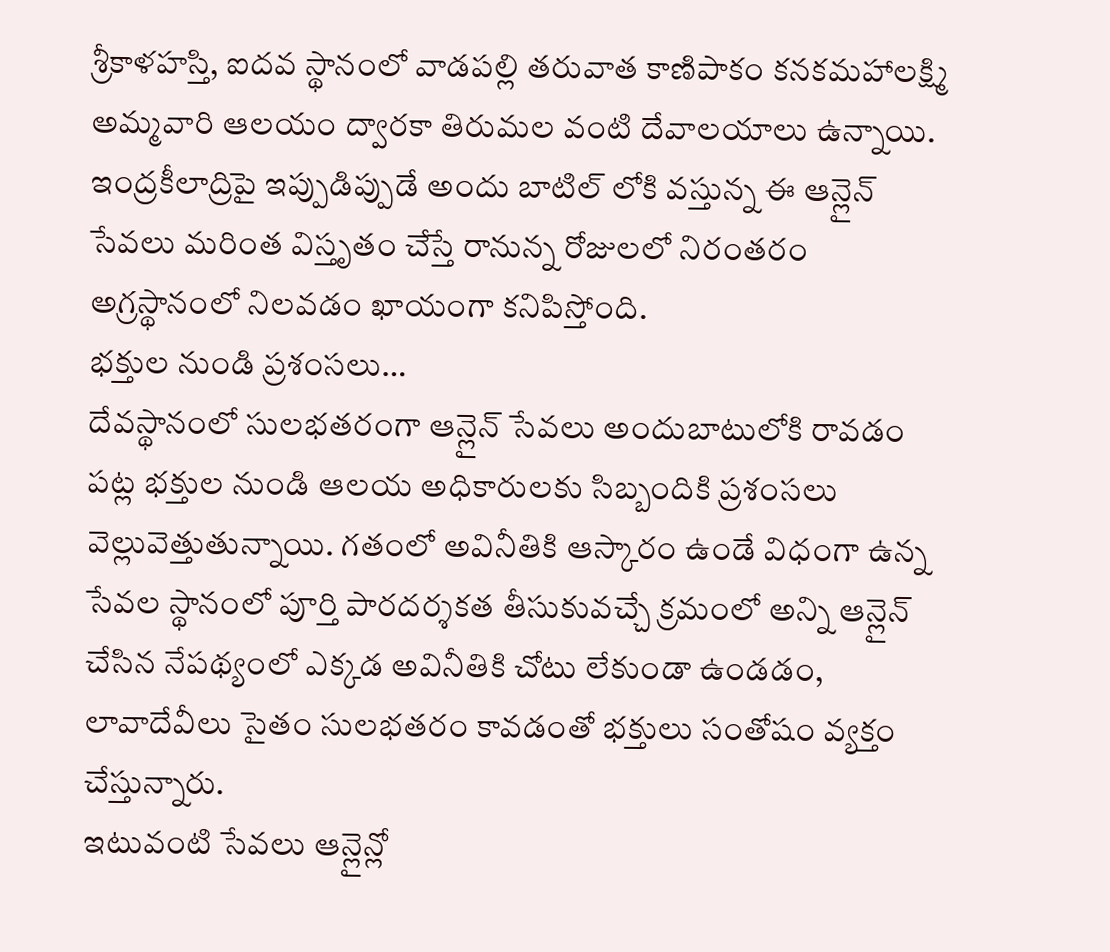శ్రీకాళహస్తి, ఐదవ స్థానంలో వాడపల్లి తరువాత కాణిపాకం కనకమహాలక్ష్మి అమ్మవారి ఆలయం ద్వారకా తిరుమల వంటి దేవాలయాలు ఉన్నాయి. ఇంద్రకీలాద్రిపై ఇప్పుడిప్పుడే అందు బాటిల్ లోకి వస్తున్న ఈ ఆన్లైన్ సేవలు మరింత విస్తృతం చేస్తే రానున్న రోజులలో నిరంతరం అగ్రస్థానంలో నిలవడం ఖాయంగా కనిపిస్తోంది.
భక్తుల నుండి ప్రశంసలు…
దేవస్థానంలో సులభతరంగా ఆన్లైన్ సేవలు అందుబాటులోకి రావడం పట్ల భక్తుల నుండి ఆలయ అధికారులకు సిబ్బందికి ప్రశంసలు వెల్లువెత్తుతున్నాయి. గతంలో అవినీతికి ఆస్కారం ఉండే విధంగా ఉన్న సేవల స్థానంలో పూర్తి పారదర్శకత తీసుకువచ్చే క్రమంలో అన్ని ఆన్లైన్ చేసిన నేపథ్యంలో ఎక్కడ అవినీతికి చోటు లేకుండా ఉండడం, లావాదేవీలు సైతం సులభతరం కావడంతో భక్తులు సంతోషం వ్యక్తం చేస్తున్నారు.
ఇటువంటి సేవలు ఆన్లైన్లో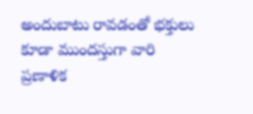అందుబాటు రావడంతో భక్తులు కూడా ముందస్తుగా వారి ప్రణాళిక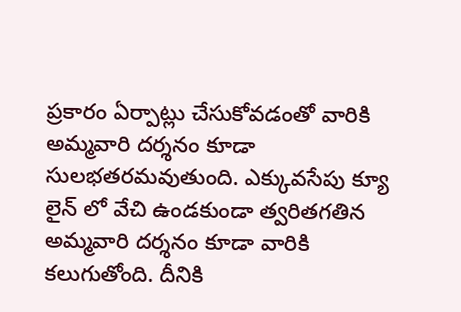ప్రకారం ఏర్పాట్లు చేసుకోవడంతో వారికి అమ్మవారి దర్శనం కూడా సులభతరమవుతుంది. ఎక్కువసేపు క్యూ లైన్ లో వేచి ఉండకుండా త్వరితగతిన అమ్మవారి దర్శనం కూడా వారికి కలుగుతోంది. దీనికి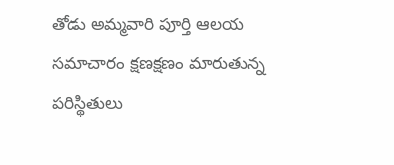తోడు అమ్మవారి పూర్తి ఆలయ సమాచారం క్షణక్షణం మారుతున్న పరిస్థితులు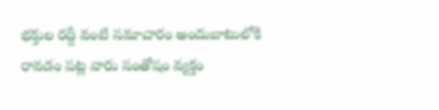భక్తుల రద్దీ వంటి సమాచారం అందుబాటులోకి రావడం పట్ల వారు సంతోషం వ్యక్తం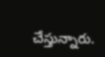చేస్తున్నారు.